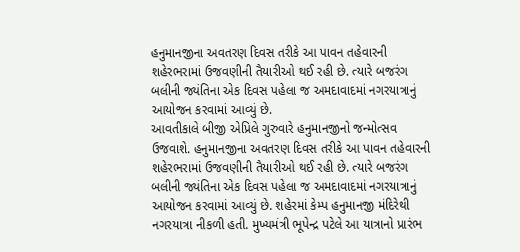હનુમાનજીના અવતરણ દિવસ તરીકે આ પાવન તહેવારની શહેરભરામાં ઉજવણીની તૈયારીઓ થઈ રહી છે. ત્યારે બજરંગ બલીની જ્યંતિના એક દિવસ પહેલા જ અમદાવાદમાં નગરયાત્રાનું આયોજન કરવામાં આવ્યું છે.
આવતીકાલે બીજી એપ્રિલે ગુરુવારે હનુમાનજીનો જન્મોત્સવ ઉજવાશે. હનુમાનજીના અવતરણ દિવસ તરીકે આ પાવન તહેવારની શહેરભરામાં ઉજવણીની તૈયારીઓ થઈ રહી છે. ત્યારે બજરંગ બલીની જ્યંતિના એક દિવસ પહેલા જ અમદાવાદમાં નગરયાત્રાનું આયોજન કરવામાં આવ્યું છે. શહેરમાં કેમ્પ હનુમાનજી મંદિરેથી નગરયાત્રા નીકળી હતી. મુખ્યમંત્રી ભૂપેન્દ્ર પટેલે આ યાત્રાનો પ્રારંભ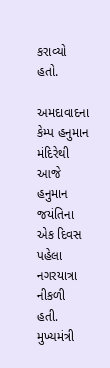કરાવ્યો હતો.

અમદાવાદના કેમ્પ હનુમાન મંદિરેથી આજે હનુમાન જયંતિના એક દિવસ પહેલા નગરયાત્રા નીકળી હતી. મુખ્યમંત્રી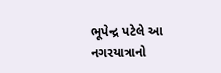ભૂપેન્દ્ર પટેલે આ નગરયાત્રાનો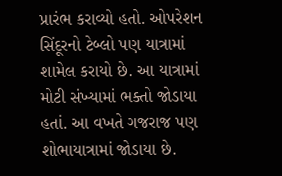પ્રારંભ કરાવ્યો હતો. ઓપરેશન સિંદૂરનો ટેબ્લો પણ યાત્રામાં શામેલ કરાયો છે. આ યાત્રામાં મોટી સંખ્યામાં ભક્તો જોડાયા હતાં. આ વખતે ગજરાજ પણ શોભાયાત્રામાં જોડાયા છે.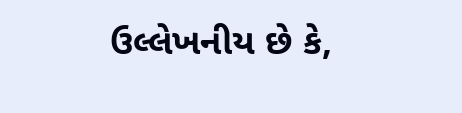ઉલ્લેખનીય છે કે,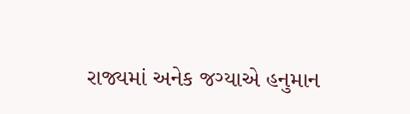રાજ્યમાં અનેક જગ્યાએ હનુમાન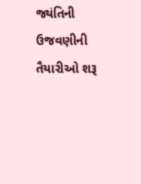જ્યંતિની ઉજવણીની તૈયારીઓ શરૂ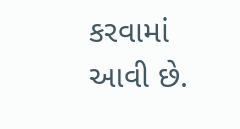કરવામાં આવી છે.